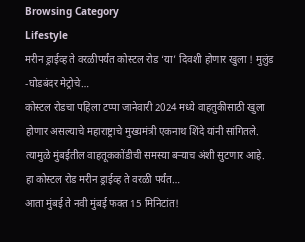Browsing Category
Lifestyle
मरीन ड्राईव्ह ते वरळीपर्यंत कोस्टल रोड ‘या’ दिवशी होणार खुला ! मुलुंड -घोडबंदर मेट्रोचे…
कोस्टल रोडचा पहिला टप्पा जानेवारी 2024 मध्ये वाहतुकीसाठी खुला होणार असल्याचे महाराष्ट्राचे मुख्यमंत्री एकनाथ शिंदे यांनी सांगितले. त्यामुळे मुंबईतील वाहतूककोंडीची समस्या बऱ्याच अंशी सुटणार आहे. हा कोस्टल रोड मरीन ड्राईव्ह ते वरळी पर्यंत…
आता मुंबई ते नवी मुंबई फक्त 15 मिनिटांत!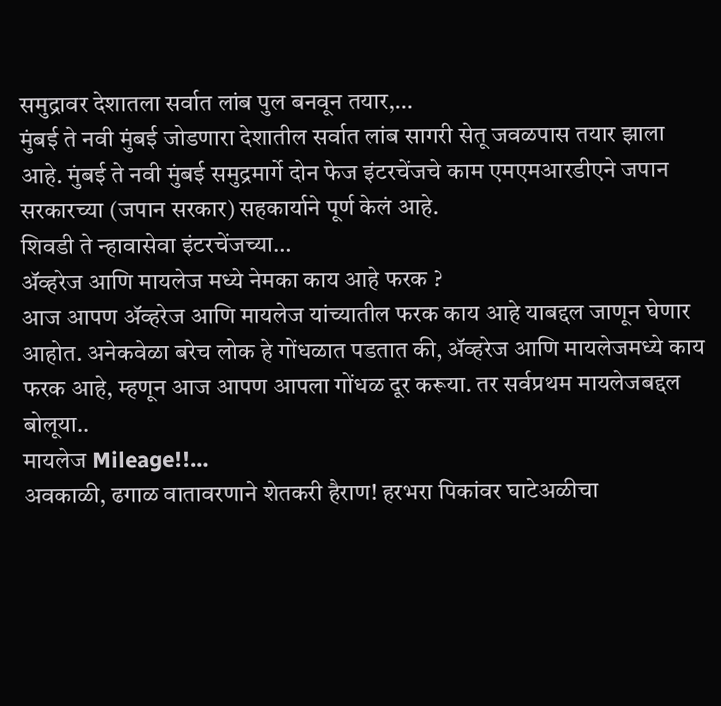समुद्रावर देशातला सर्वात लांब पुल बनवून तयार,…
मुंबई ते नवी मुंबई जोडणारा देशातील सर्वात लांब सागरी सेतू जवळपास तयार झाला आहे. मुंबई ते नवी मुंबई समुद्रमार्गे दोन फेज इंटरचेंजचे काम एमएमआरडीएने जपान सरकारच्या (जपान सरकार) सहकार्याने पूर्ण केलं आहे.
शिवडी ते न्हावासेवा इंटरचेंजच्या…
ॲव्हरेज आणि मायलेज मध्ये नेमका काय आहे फरक ?
आज आपण ॲव्हरेज आणि मायलेज यांच्यातील फरक काय आहे याबद्दल जाणून घेणार आहोत. अनेकवेळा बरेच लोक हे गोंधळात पडतात की, ॲव्हरेज आणि मायलेजमध्ये काय फरक आहे, म्हणून आज आपण आपला गोंधळ दूर करूया. तर सर्वप्रथम मायलेजबद्दल बोलूया..
मायलेज Mileage!!…
अवकाळी, ढगाळ वातावरणाने शेतकरी हैराण! हरभरा पिकांवर घाटेअळीचा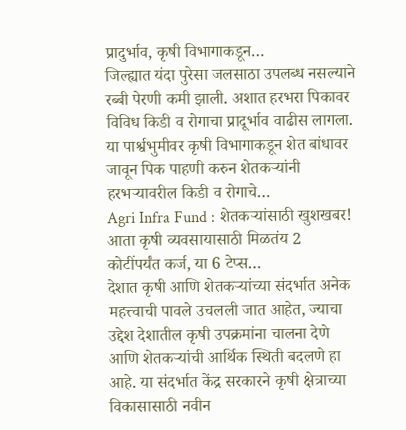प्रादुर्भाव, कृषी विभागाकडून…
जिल्ह्यात यंदा पुरेसा जलसाठा उपलब्ध नसल्याने रब्बी पेरणी कमी झाली. अशात हरभरा पिकावर विविध किडी व रोगाचा प्रादूर्भाव वाढीस लागला. या पार्श्वभुमीवर कृषी विभागाकडून शेत बांधावर जावून पिक पाहणी करुन शेतकऱ्यांनी हरभऱ्यावरील किडी व रोगाचे…
Agri Infra Fund : शेतकऱ्यांसाठी खुशखबर! आता कृषी व्यवसायासाठी मिळतंय 2 कोटींपर्यंत कर्ज, या 6 टेप्स…
देशात कृषी आणि शेतकऱ्यांच्या संदर्भात अनेक महत्त्वाची पावले उचलली जात आहेत, ज्याचा उद्देश देशातील कृषी उपक्रमांना चालना देणे आणि शेतकऱ्यांची आर्थिक स्थिती बदलणे हा आहे. या संदर्भात केंद्र सरकारने कृषी क्षेत्राच्या विकासासाठी नवीन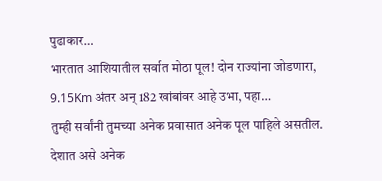पुढाकार…
भारतात आशियातील सर्वात मोठा पूल! दोन राज्यांना जोडणारा, 9.15Km अंतर अन् 182 खांबांवर आहे उभा, पहा…
तुम्ही सर्वांनी तुमच्या अनेक प्रवासात अनेक पूल पाहिले असतील. देशात असे अनेक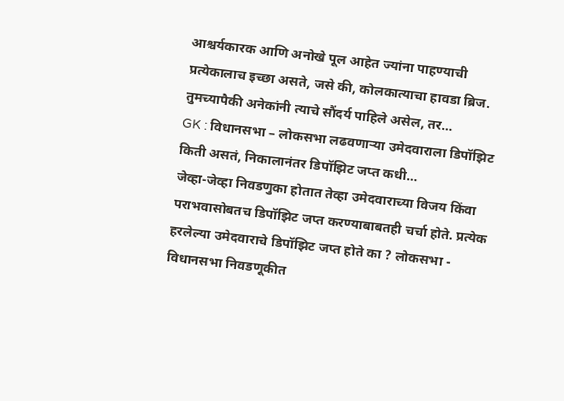आश्चर्यकारक आणि अनोखे पूल आहेत ज्यांना पाहण्याची प्रत्येकालाच इच्छा असते, जसे की, कोलकात्याचा हावडा ब्रिज. तुमच्यापैकी अनेकांनी त्याचे सौंदर्य पाहिले असेल, तर…
GK : विधानसभा – लोकसभा लढवणाऱ्या उमेदवाराला डिपॉझिट किती असतं, निकालानंतर डिपॉझिट जप्त कधी…
जेव्हा-जेव्हा निवडणुका होतात तेव्हा उमेदवाराच्या विजय किंवा पराभवासोबतच डिपॉझिट जप्त करण्याबाबतही चर्चा होते. प्रत्येक हरलेल्या उमेदवाराचे डिपॉझिट जप्त होते का ? लोकसभा - विधानसभा निवडणूकीत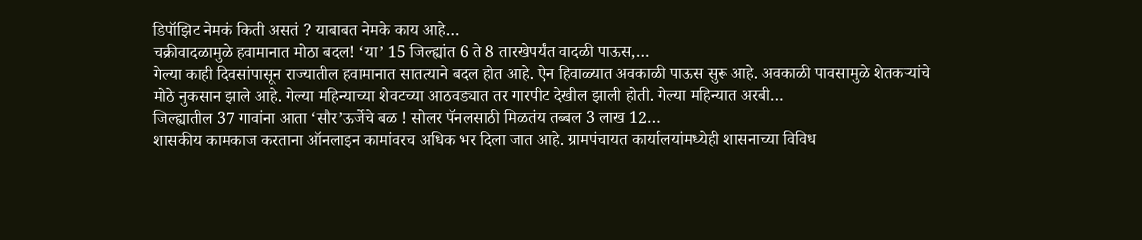डिपॉझिट नेमकं किती असतं ? याबाबत नेमके काय आहे…
चक्रीवादळामुळे हवामानात मोठा बदल! ‘या’ 15 जिल्ह्यांत 6 ते 8 तारखेपर्यंत वादळी पाऊस,…
गेल्या काही दिवसांपासून राज्यातील हवामानात सातत्याने बदल होत आहे. ऐन हिवाळ्यात अवकाळी पाऊस सुरू आहे. अवकाळी पावसामुळे शेतकऱ्यांचे मोठे नुकसान झाले आहे. गेल्या महिन्याच्या शेवटच्या आठवड्यात तर गारपीट देखील झाली होती. गेल्या महिन्यात अरबी…
जिल्ह्यातील 37 गावांना आता ‘सौर’ऊर्जेचे बळ ! सोलर पॅनलसाठी मिळतंय तब्बल 3 लाख 12…
शासकीय कामकाज करताना ऑनलाइन कामांवरच अधिक भर दिला जात आहे. ग्रामपंचायत कार्यालयांमध्येही शासनाच्या विविध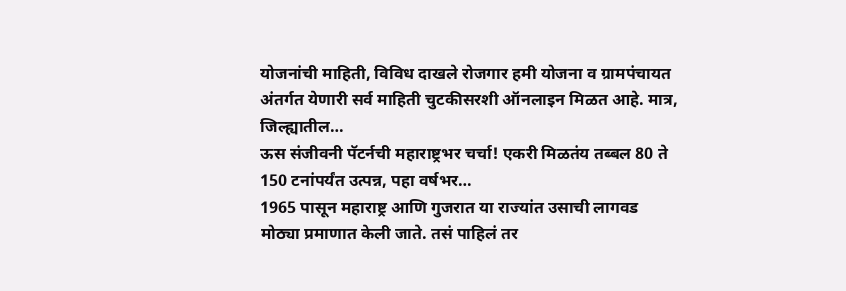योजनांची माहिती, विविध दाखले रोजगार हमी योजना व ग्रामपंचायत अंतर्गत येणारी सर्व माहिती चुटकीसरशी ऑनलाइन मिळत आहे. मात्र, जिल्ह्यातील…
ऊस संजीवनी पॅटर्नची महाराष्ट्रभर चर्चा! एकरी मिळतंय तब्बल 80 ते 150 टनांपर्यंत उत्पन्न, पहा वर्षभर…
1965 पासून महाराष्ट्र आणि गुजरात या राज्यांत उसाची लागवड मोठ्या प्रमाणात केली जाते. तसं पाहिलं तर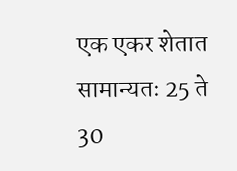एक एकर शेतात सामान्यतः 25 ते 30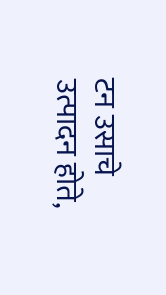टन उसाचे उत्पादन होते,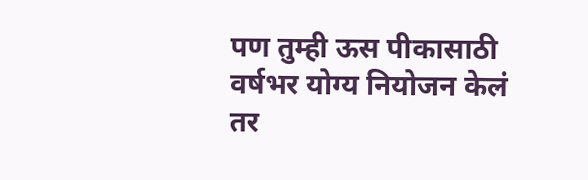पण तुम्ही ऊस पीकासाठी वर्षभर योग्य नियोजन केलं तर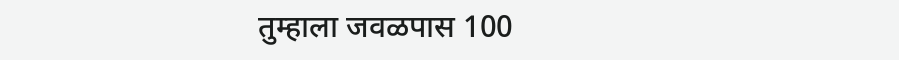तुम्हाला जवळपास 100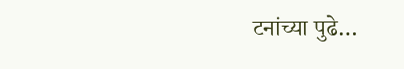टनांच्या पुढे…